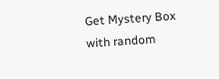Get Mystery Box with random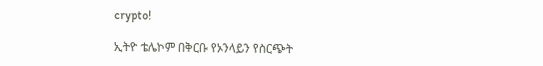crypto!

ኢትዮ ቴሌኮም በቅርቡ የኦንላይን የስርጭት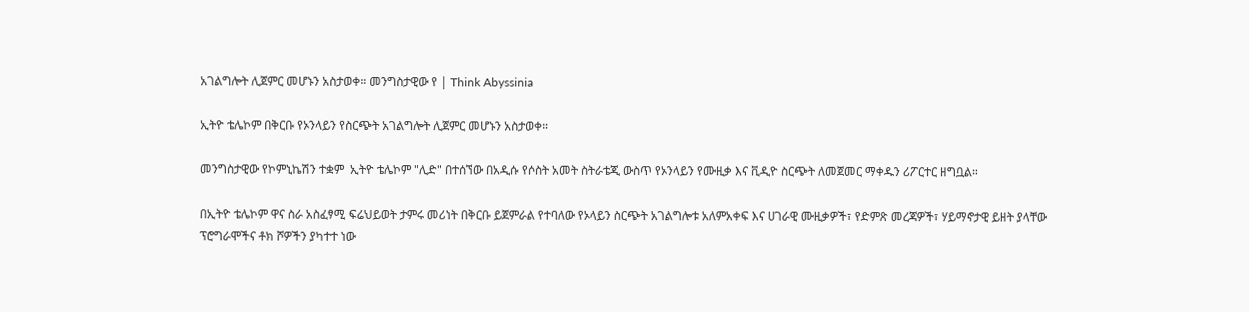አገልግሎት ሊጀምር መሆኑን አስታወቀ። መንግስታዊው የ | Think Abyssinia

ኢትዮ ቴሌኮም በቅርቡ የኦንላይን የስርጭት አገልግሎት ሊጀምር መሆኑን አስታወቀ።

መንግስታዊው የኮምኒኬሽን ተቋም  ኢትዮ ቴሌኮም "ሊድ" በተሰኘው በአዲሱ የሶስት አመት ስትራቴጂ ውስጥ የኦንላይን የሙዚቃ እና ቪዲዮ ስርጭት ለመጀመር ማቀዱን ሪፖርተር ዘግቧል።

በኢትዮ ቴሌኮም ዋና ስራ አስፈፃሚ ፍሬህይወት ታምሩ መሪነት በቅርቡ ይጀምራል የተባለው የኦላይን ስርጭት አገልግሎቱ አለምአቀፍ እና ሀገራዊ ሙዚቃዎች፣ የድምጽ መረጃዎች፣ ሃይማኖታዊ ይዘት ያላቸው ፕሮግራሞችና ቶክ ሾዎችን ያካተተ ነው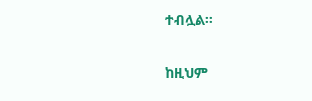ተብሏል።

ከዚህም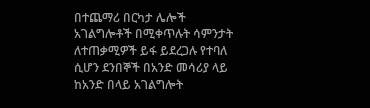በተጨማሪ በርካታ ሌሎች አገልግሎቶች በሚቀጥሉት ሳምንታት ለተጠቃሚዎች ይፋ ይደረጋሉ የተባለ ሲሆን ደንበኞች በአንድ መሳሪያ ላይ ከአንድ በላይ አገልግሎት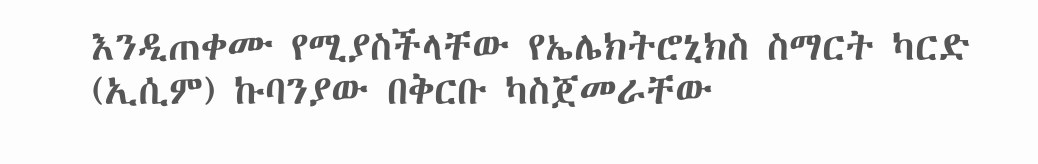እንዲጠቀሙ የሚያስችላቸው የኤሌክትሮኒክስ ስማርት ካርድ (ኢሲም) ኩባንያው በቅርቡ ካስጀመራቸው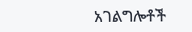አገልግሎቶች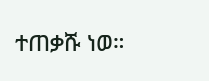ተጠቃሹ ነወ።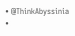• @ThinkAbyssinia •